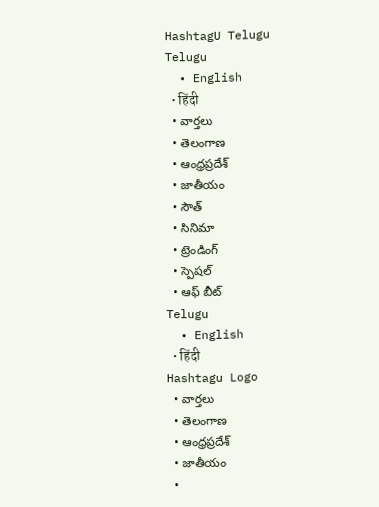HashtagU Telugu
Telugu
  • English
  • हिंदी
  • వార్తలు
  • తెలంగాణ
  • ఆంధ్రప్రదేశ్
  • జాతీయం
  • సౌత్
  • సినిమా
  • ట్రెండింగ్
  • స్పెషల్
  • ఆఫ్ బీట్
Telugu
  • English
  • हिंदी
Hashtagu Logo
  • వార్తలు
  • తెలంగాణ
  • ఆంధ్రప్రదేశ్
  • జాతీయం
  •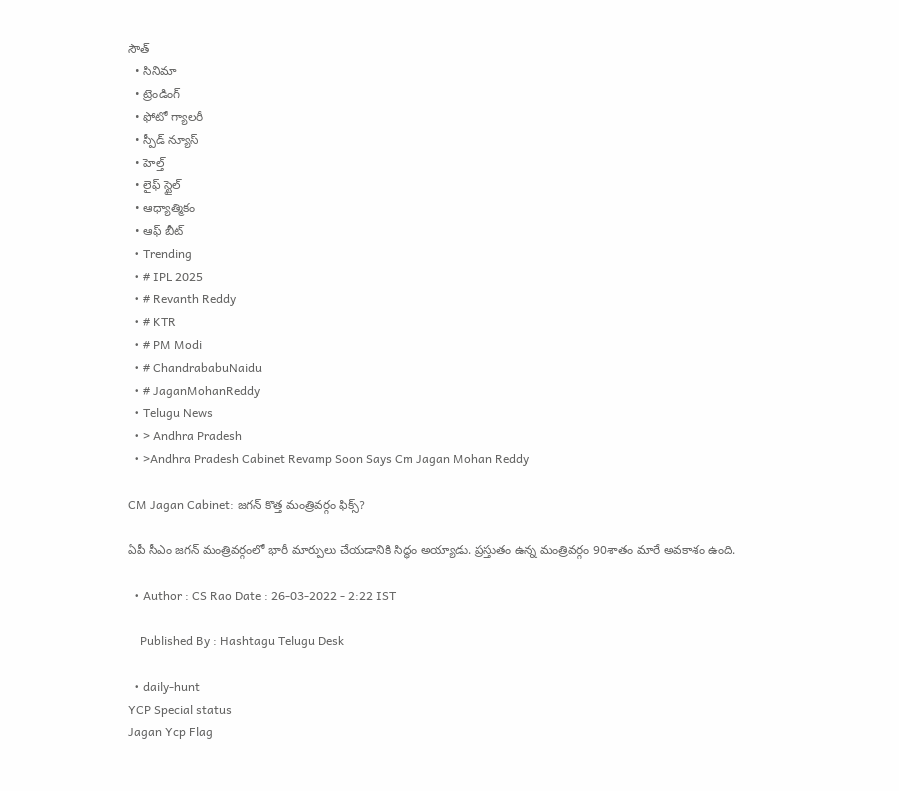సౌత్
  • సినిమా
  • ట్రెండింగ్
  • ఫోటో గ్యాలరీ
  • స్పీడ్ న్యూస్
  • హెల్త్
  • లైఫ్ స్టైల్
  • ఆధ్యాత్మికం
  • ఆఫ్ బీట్
  • Trending
  • # IPL 2025
  • # Revanth Reddy
  • # KTR
  • # PM Modi
  • # ChandrababuNaidu
  • # JaganMohanReddy
  • Telugu News
  • > Andhra Pradesh
  • >Andhra Pradesh Cabinet Revamp Soon Says Cm Jagan Mohan Reddy

CM Jagan Cabinet: జ‌గ‌న్ కొత్త మంత్రివ‌ర్గం ఫిక్స్?

ఏపీ సీఎం జ‌గ‌న్ మంత్రివ‌ర్గంలో భారీ మార్పులు చేయ‌డానికి సిద్ధం అయ్యాడు. ప్ర‌స్తుతం ఉన్న మంత్రివ‌ర్గం 90శాతం మారే అవ‌కాశం ఉంది.

  • Author : CS Rao Date : 26-03-2022 - 2:22 IST

    Published By : Hashtagu Telugu Desk

  • daily-hunt
YCP Special status
Jagan Ycp Flag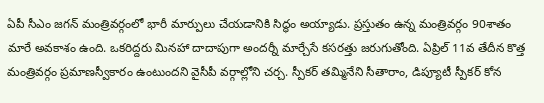ఏపీ సీఎం జ‌గ‌న్ మంత్రివ‌ర్గంలో భారీ మార్పులు చేయ‌డానికి సిద్ధం అయ్యాడు. ప్ర‌స్తుతం ఉన్న మంత్రివ‌ర్గం 90శాతం మారే అవ‌కాశం ఉంది. ఒక‌రిద్ద‌రు మిన‌హా దాదాపుగా అంద‌ర్నీ మార్చేసే క‌స‌ర‌త్తు జ‌రుగుతోంది. ఏప్రిల్ 11వ తేదీన కొత్త మంత్రివ‌ర్గం ప్ర‌మాణ‌స్వీకారం ఉంటుంద‌ని వైసీపీ వ‌ర్గాల్లోని చ‌ర్చ‌. స్పీక‌ర్ త‌మ్మినేని సీతారాం, డిప్యూటీ స్పీక‌ర్ కోన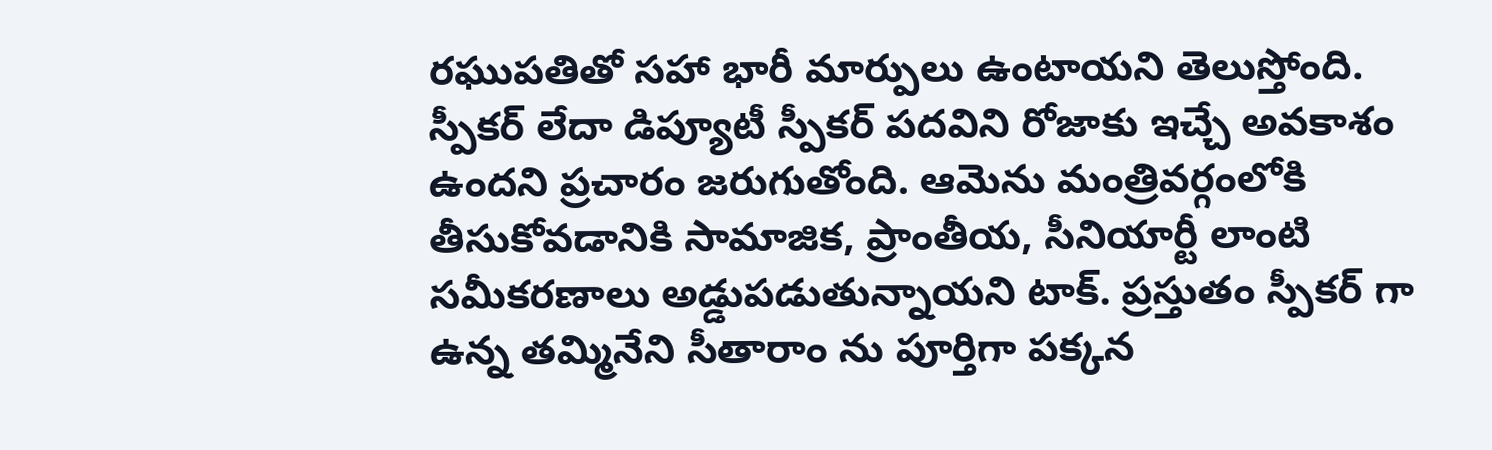ర‌ఘుప‌తితో స‌హా భారీ మార్పులు ఉంటాయ‌ని తెలుస్తోంది. స్పీక‌ర్ లేదా డిప్యూటీ స్పీక‌ర్ ప‌దవిని రోజాకు ఇచ్చే అవ‌కాశం ఉంద‌ని ప్ర‌చారం జ‌రుగుతోంది. ఆమెను మంత్రివ‌ర్గంలోకి తీసుకోవ‌డానికి సామాజిక‌, ప్రాంతీయ, సీనియార్టీ లాంటి స‌మీక‌ర‌ణాలు అడ్డుపడుతున్నాయ‌ని టాక్‌. ప్ర‌స్తుతం స్పీక‌ర్ గా ఉన్న త‌మ్మినేని సీతారాం ను పూర్తిగా ప‌క్క‌న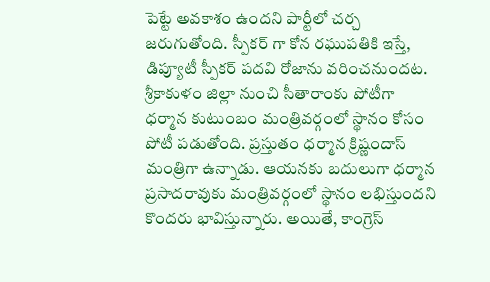పెట్టే అవ‌కాశం ఉంద‌ని పార్టీలో చ‌ర్చ జ‌రుగుతోంది. స్పీక‌ర్ గా కోన ర‌ఘుప‌తికి ఇస్తే, డిప్యూటీ స్పీక‌ర్ ప‌ద‌వి రోజాను వ‌రించ‌నుందట‌. శ్రీకాకుళం జిల్లా నుంచి సీతారాంకు పోటీగా ధ‌ర్మాన కుటుంబం మంత్రివ‌ర్గంలో స్థానం కోసం పోటీ ప‌డుతోంది. ప్ర‌స్తుతం ధ‌ర్మాన క్రిష్ణందాస్ మంత్రిగా ఉన్నాడు. ఆయ‌న‌కు బ‌దులుగా ధ‌ర్మాన ప్ర‌సాద‌రావుకు మంత్రివ‌ర్గంలో స్థానం ల‌భిస్తుంద‌ని కొంద‌రు భావిస్తున్నారు. అయితే, కాంగ్రెస్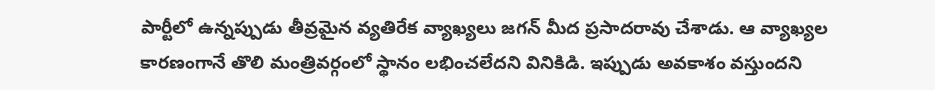పార్టీలో ఉన్న‌ప్పుడు తీవ్ర‌మైన వ్య‌తిరేక వ్యాఖ్య‌లు జ‌గ‌న్ మీద ప్ర‌సాద‌రావు చేశాడు. ఆ వ్యాఖ్య‌ల కార‌ణంగానే తొలి మంత్రివ‌ర్గంలో స్థానం ల‌భించ‌లేద‌ని వినికిడి. ఇప్పుడు అవ‌కాశం వ‌స్తుంద‌ని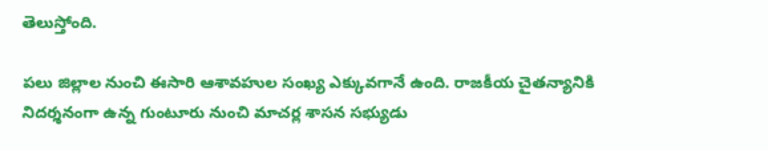తెలుస్తోంది.

ప‌లు జిల్లాల నుంచి ఈసారి ఆశావ‌హుల సంఖ్య ఎక్కువ‌గానే ఉంది. రాజ‌కీయ చైత‌న్యానికి నిద‌ర్శ‌నంగా ఉన్న గుంటూరు నుంచి మాచర్ల శాసన సభ్యుడు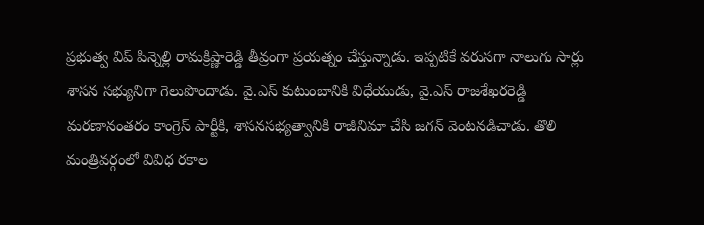ప్రభుత్వ విప్ పిన్నెల్లి రామక్రిష్ణారెడ్డి తీవ్రంగా ప్ర‌య‌త్నం చేస్తున్నాడు. ఇప్పటికే వరుసగా నాలుగు సార్లు శాసన సభ్యునిగా గెలుపొందాడు. వై.ఎస్ కుటుంబానికి విధేయుడు, వై.ఎస్ రాజశేఖరరెడ్డి మరణానంతరం కాంగ్రెస్ పార్టీకి, శాసనసభ్యత్వానికి రాజీనిమా చేసి జగన్ వెంటనడిచాడు. తొలి మంత్రివ‌ర్గంలో వివిధ ర‌కాల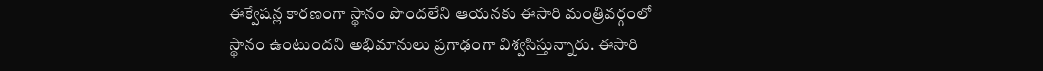ఈక్వేష‌న్ల కార‌ణంగా స్థానం పొంద‌లేని ఆయ‌న‌కు ఈసారి మంత్రివ‌ర్గంలో స్థానం ఉంటుంద‌ని అభిమానులు ప్ర‌గాఢంగా విశ్వ‌సిస్తున్నారు. ఈసారి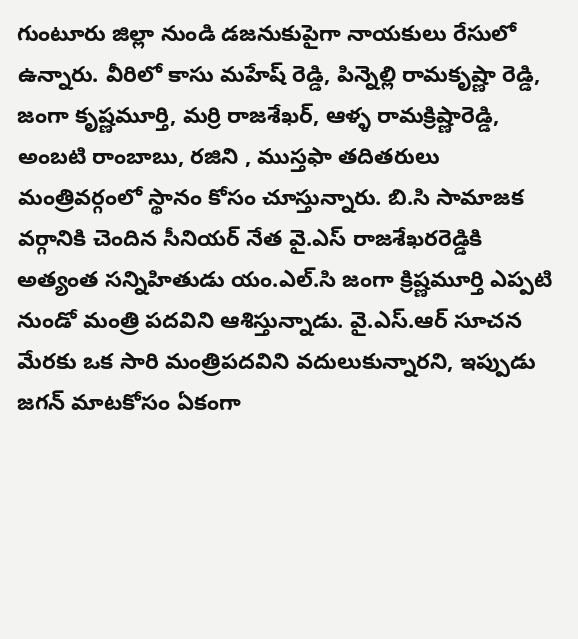గుంటూరు జిల్లా నుండి డజనుకుపైగా నాయకులు రేసులో ఉన్నారు. వీరిలో కాసు మహేష్ రెడ్డి, పిన్నెల్లి రామకృష్ణా రెడ్డి, జంగా కృష్ణమూర్తి, మర్రి రాజశేఖర్, ఆళ్ళ రామక్రిష్ణారెడ్డి, అంబటి రాంబాబు, ర‌జిని , ముస్తఫా త‌దిత‌రులు మంత్రివ‌ర్గంలో స్థానం కోసం చూస్తున్నారు. బి.సి సామాజక వర్గానికి చెందిన సీనియర్ నేత వై.ఎస్ రాజశేఖరరెడ్డికి అత్యంత సన్నిహితుడు యం.ఎల్.సి జంగా క్రిష్ణమూర్తి ఎప్పటి నుండో మంత్రి పదవిని ఆశిస్తున్నాడు. వై.ఎస్.ఆర్ సూచన మేరకు ఒక సారి మంత్రిపదవిని వదులుకున్నారని, ఇప్పుడు జగన్ మాటకోసం ఏకంగా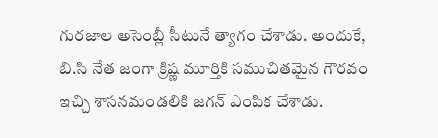గురజాల అసెంబ్లీ సీటునే త్యాగం చేశాడు. అందుకే, బి.సి నేత జంగా క్రిష్ణ మూర్తికి సముచితమైన గౌరవం ఇచ్చి శాసనమండలికి జ‌గ‌న్ ఎంపిక చేశాడు.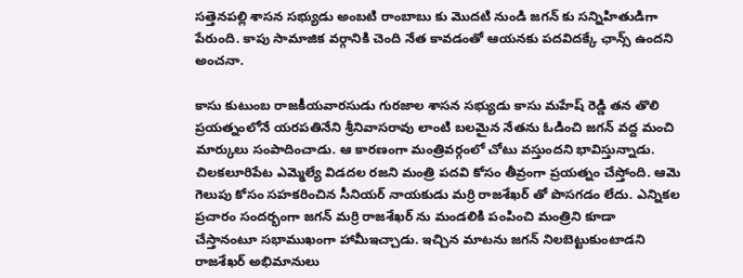సత్తెనపల్లి శాసన సభ్యుడు అంబటి రాంబాబు కు మొదటి నుండి జగన్ కు సన్నిహితుడిగా పేరుంది. కాపు సామాజిక వర్గానికి చెంది నేత కావడంతో ఆయనకు పదవిదక్కే ఛాన్స్ ఉంద‌ని అంచ‌నా.

కాసు కుటుంబ రాజకీయవారసుడు గురజాల శాసన సభ్యుడు కాసు మహేష్ రెడ్డి తన తొలి ప్రయత్నంలోనే యరపతినేని శ్రీనివాసరావు లాంటి బలమైన నేతను ఓడించి జగన్ వద్ద మంచి మార్కులు సంపాదించాడు. ఆ కార‌ణంగా మంత్రివ‌ర్గంలో చోటు వ‌స్తుంద‌ని భావిస్తున్నాడు. చిలకలూరిపేట ఎమ్మెల్యే విడదల రజని మంత్రి పదవి కోసం తీవ్రంగా ప్ర‌య‌త్నం చేస్తోంది. ఆమె గెలుపు కోసం సహకరించిన సీనియర్ నాయకుడు మర్రి రాజశేఖర్ తో పొసగడం లేదు. ఎన్నికల ప్రచారం సందర్భంగా జగన్ మర్రి రాజశేఖర్ ను మండలికి పంపించి మంత్రిని కూడా చేస్తానంటూ సభాముఖంగా హామీఇచ్చాడు. ఇచ్చిన మాట‌ను జ‌గ‌న్ నిల‌బెట్టుకుంటాడ‌ని రాజ‌శేఖ‌ర్ అభిమానులు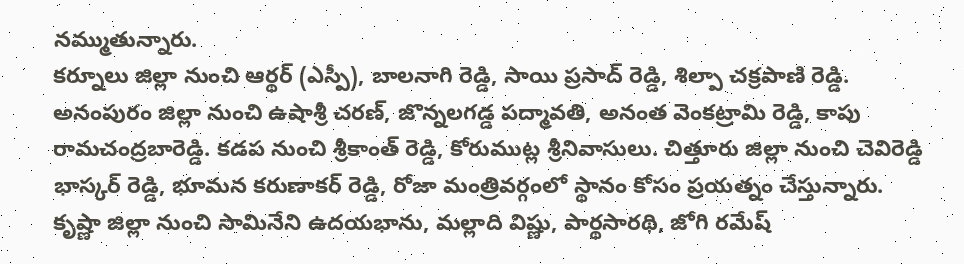న‌మ్ముతున్నారు.
కర్నూలు జిల్లా నుంచి ఆర్థర్ (ఎస్పీ), బాలనాగి రెడ్డి, సాయి ప్రసాద్ రెడ్డి, శిల్పా చక్రపాణి రెడ్డి. అనంపురం జిల్లా నుంచి ఉషాశ్రీ చరణ్, జొన్నలగడ్డ పద్మావతి, అనంత వెంకట్రామి రెడ్డి, కాపు రామచంద్రబారెడ్డి. కడప నుంచి శ్రీకాంత్ రెడ్డి, కోరుముట్ల శ్రీనివాసులు. చిత్తూరు జిల్లా నుంచి చెవిరెడ్డి భాస్కర్ రెడ్డి, భూమన కరుణాకర్ రెడ్డి, రోజా మంత్రివ‌ర్గంలో స్థానం కోసం ప్ర‌య‌త్నం చేస్తున్నారు. కృష్ణా జిల్లా నుంచి సామినేని ఉదయభాను, మల్లాది విష్ణు, పార్థసారథి, జోగి రమేష్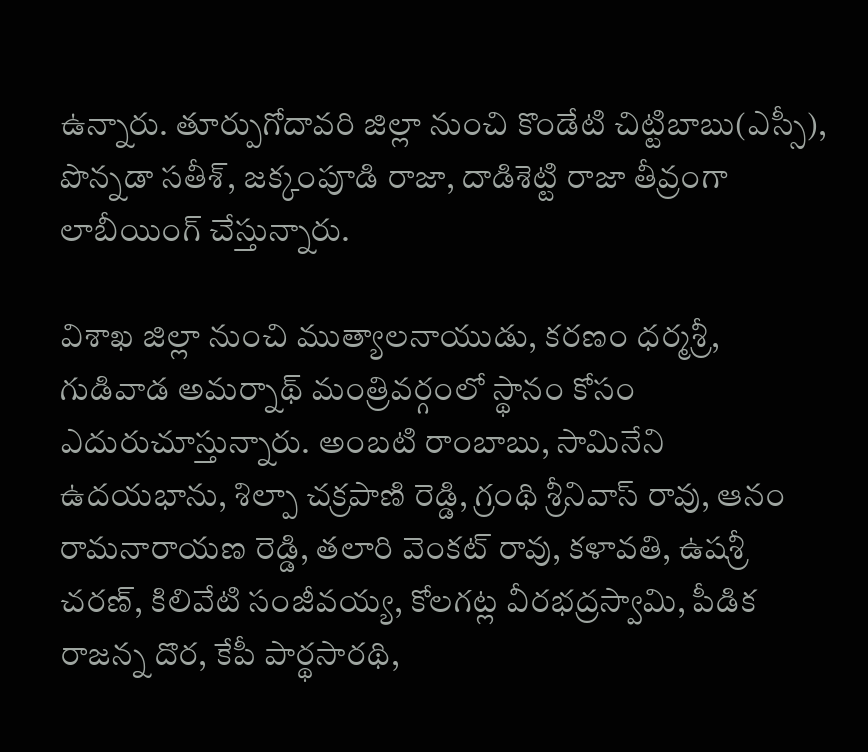ఉన్నారు. తూర్పుగోదావరి జిల్లా నుంచి కొండేటి చిట్టిబాబు(ఎస్సీ), పొన్నడా సతీశ్, జక్కంపూడి రాజా, దాడిశెట్టి రాజా తీవ్రంగా లాబీయింగ్ చేస్తున్నారు.

విశాఖ జిల్లా నుంచి ముత్యాలనాయుడు, కరణం ధర్మశ్రీ, గుడివాడ అమర్నాథ్ మంత్రివ‌ర్గంలో స్థానం కోసం ఎదురుచూస్తున్నారు. అంబటి రాంబాబు, సామినేని ఉదయభాను, శిల్పా చక్రపాణి రెడ్డి, గ్రంథి శ్రీనివాస్ రావు, ఆనం రామనారాయణ రెడ్డి, తలారి వెంకట్ రావు, కళావతి, ఉషశ్రీ చరణ్, కిలివేటి సంజీవయ్య, కోలగట్ల వీరభద్రస్వామి, పీడిక రాజన్న దొర, కేపీ పార్థసారథి,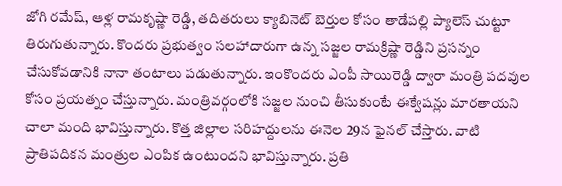జోగి రమేష్, ఆళ్ల రామకృష్ణా రెడ్డి, తదితరులు క్యాబినెట్ బెర్తుల కోసం తాడేప‌ల్లి ప్యాలెస్ చుట్టూ తిరుగుతున్నారు. కొంద‌రు ప్ర‌భుత్వం స‌ల‌హాదారుగా ఉన్న సజ్జల రామక్రిష్ణా రెడ్డిని ప్రసన్నం చేసుకోవ‌డానికి నానా తంటాలు పడుతున్నారు. ఇంకొంద‌రు ఎంపీ సాయిరెడ్డి ద్వారా మంత్రి ప‌ద‌వుల కోసం ప్ర‌య‌త్నం చేస్తున్నారు. మంత్రివ‌ర్గంలోకి స‌జ్జ‌ల నుంచి తీసుకుంటే ఈక్వేష‌న్లు మార‌తాయ‌ని చాలా మంది భావిస్తున్నారు. కొత్త జిల్లాల స‌రిహ‌ద్దుల‌ను ఈనెల 29న ఫైన‌ల్ చేస్తారు. వాటి ప్రాతిప‌దిక‌న మంత్రుల ఎంపిక ఉంటుంద‌ని భావిస్తున్నారు. ప్ర‌తి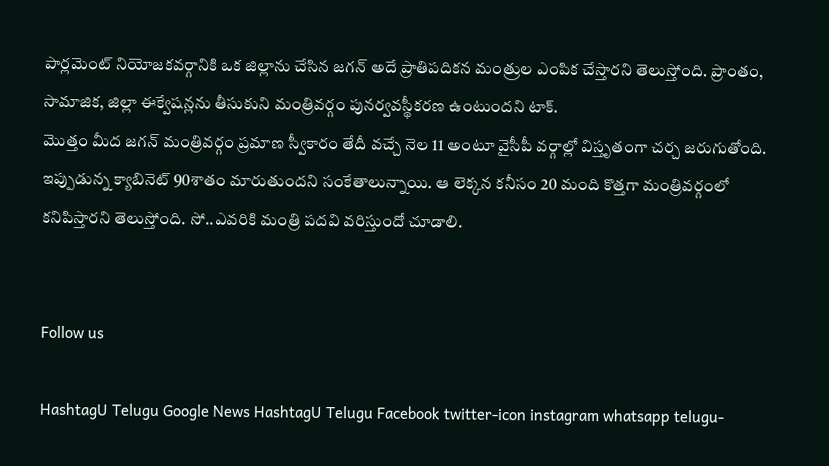పార్ల‌మెంట్ నియోజ‌క‌వ‌ర్గానికి ఒక జిల్లాను చేసిన జ‌గ‌న్ అదే ప్రాతిప‌దిక‌న మంత్రుల ఎంపిక చేస్తార‌ని తెలుస్తోంది. ప్రాంతం, సామాజిక‌, జిల్లా ఈక్వేష‌న్ల‌ను తీసుకుని మంత్రివ‌ర్గం పున‌ర్వ‌వ‌స్థీక‌ర‌ణ ఉంటుంద‌ని టాక్‌.
మొత్తం మీద జ‌గ‌న్ మంత్రివ‌ర్గం ప్ర‌మాణ స్వీకారం తేదీ వ‌చ్చే నెల 11 అంటూ వైసీపీ వ‌ర్గాల్లో విస్తృతంగా చ‌ర్చ జ‌రుగుతోంది. ఇప్పుడున్న క్యాబినెట్ 90శాతం మారుతుంద‌ని సంకేతాలున్నాయి. ఆ లెక్క‌న క‌నీసం 20 మంది కొత్త‌గా మంత్రివ‌ర్గంలో క‌నిపిస్తార‌ని తెలుస్తోంది. సో..ఎవ‌రికి మంత్రి ప‌ద‌వి వరిస్తుందో చూడాలి.


Follow us

HashtagU Telugu Google News HashtagU Telugu Facebook twitter-icon instagram whatsapp telugu-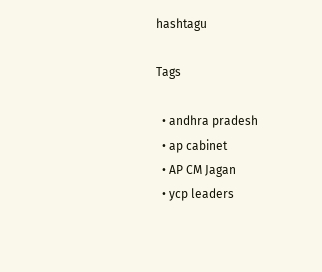hashtagu

Tags

  • andhra pradesh
  • ap cabinet
  • AP CM Jagan
  • ycp leaders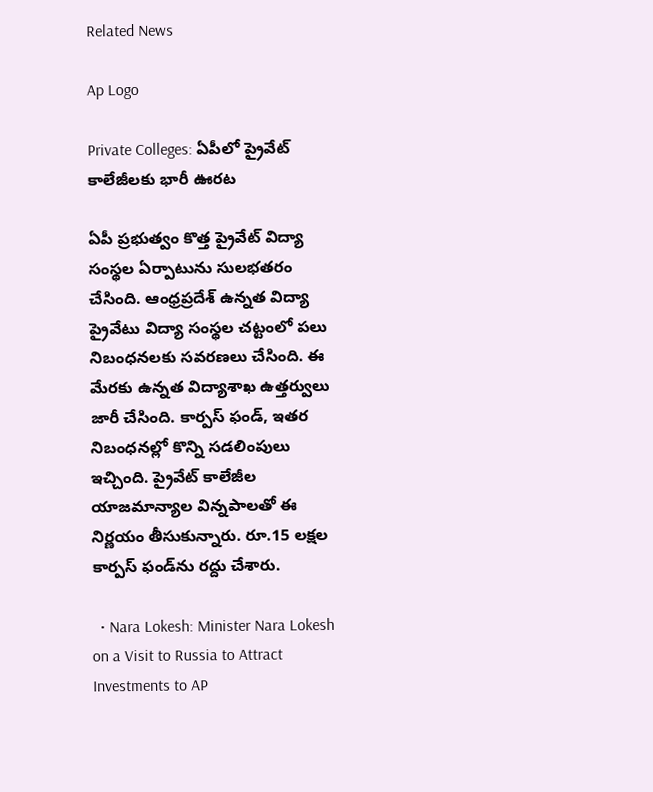Related News

Ap Logo

Private Colleges: ఏపీలో ప్రైవేట్ కాలేజీలకు భారీ ఊరట

ఏపీ ప్రభుత్వం కొత్త ప్రైవేట్ విద్యా సంస్థల ఏర్పాటును సులభతరం చేసింది. ఆంధ్రప్రదేశ్‌ ఉన్నత విద్యా ప్రైవేటు విద్యా సంస్థల చట్టంలో పలు నిబంధనలకు సవరణలు చేసింది. ఈ మేరకు ఉన్నత విద్యాశాఖ ఉత్తర్వులు జారీ చేసింది. కార్పస్‌ ఫండ్‌, ఇతర నిబంధనల్లో కొన్ని సడలింపులు ఇచ్చింది. ప్రైవేట్ కాలేజీల యాజమాన్యాల విన్నపాలతో ఈ నిర్ణయం తీసుకున్నారు. రూ.15 లక్షల కార్పస్‌ ఫండ్‌ను రద్దు చేశారు.

  • Nara Lokesh: Minister Nara Lokesh on a Visit to Russia to Attract Investments to AP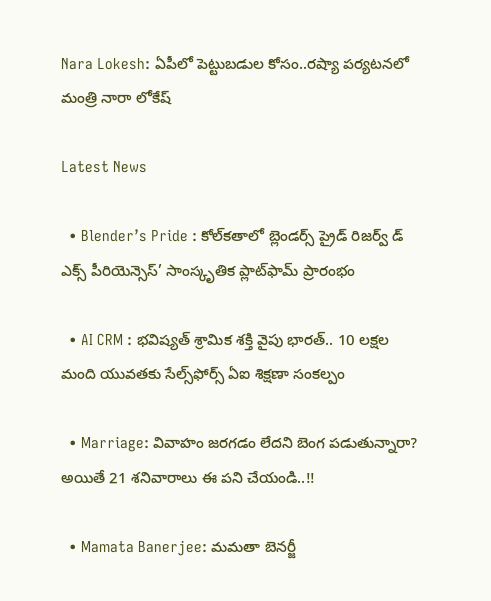Nara Lokesh: ఏపీలో పెట్టుబడుల కోసం..రష్యా పర్యటనలో మంత్రి నారా లోకేష్

Latest News

  • Blender’s Pride : కోల్‌కతాలో బ్లెండర్స్ ప్రైడ్ రిజర్వ్ డ్ ఎక్స్ పీరియెన్సెస్’ సాంస్కృతిక ప్లాట్‌ఫామ్‌ ప్రారంభం

  • AI CRM : భవిష్యత్ శ్రామిక శక్తి వైపు భారత్.. 10 లక్షల మంది యువతకు సేల్స్‌ఫోర్స్ ఏఐ శిక్షణా సంకల్పం

  • Marriage: వివాహం జరగడం లేదని బెంగ పడుతున్నారా? అయితే 21 శనివారాలు ఈ పని చేయండి..!!

  • Mamata Banerjee: మమతా బెనర్జీ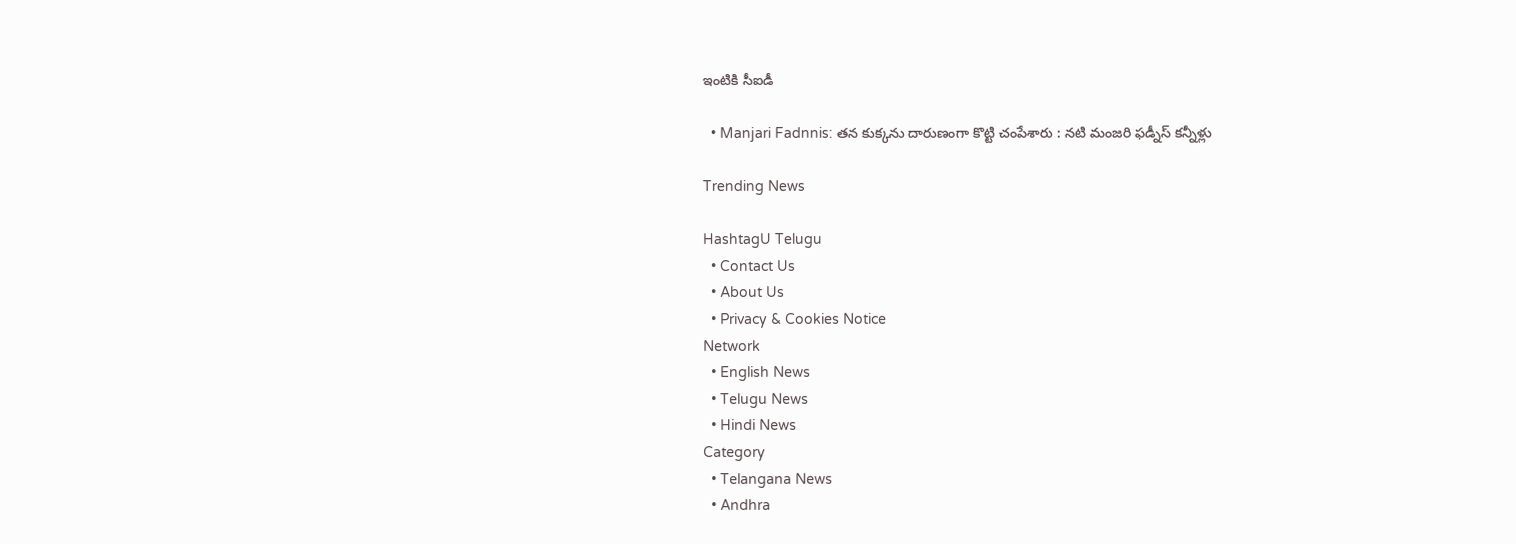ఇంటికి సీఐడీ

  • Manjari Fadnnis: తన కుక్కను దారుణంగా కొట్టి చంపేశారు : నటి మంజరి ఫడ్నీస్ కన్నీళ్లు

Trending News

HashtagU Telugu
  • Contact Us
  • About Us
  • Privacy & Cookies Notice
Network
  • English News
  • Telugu News
  • Hindi News
Category
  • Telangana News
  • Andhra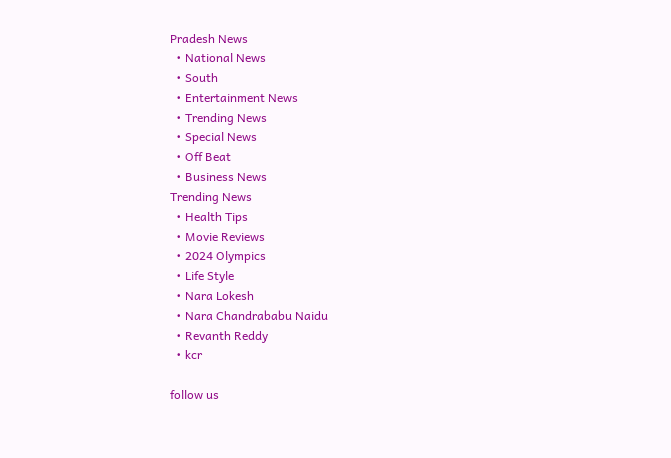Pradesh News
  • National News
  • South
  • Entertainment News
  • Trending News
  • Special News
  • Off Beat
  • Business News
Trending News
  • Health Tips
  • Movie Reviews
  • 2024 Olympics
  • Life Style
  • Nara Lokesh
  • Nara Chandrababu Naidu
  • Revanth Reddy
  • kcr

follow us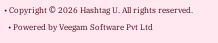• Copyright © 2026 Hashtag U. All rights reserved.
  • Powered by Veegam Software Pvt Ltd